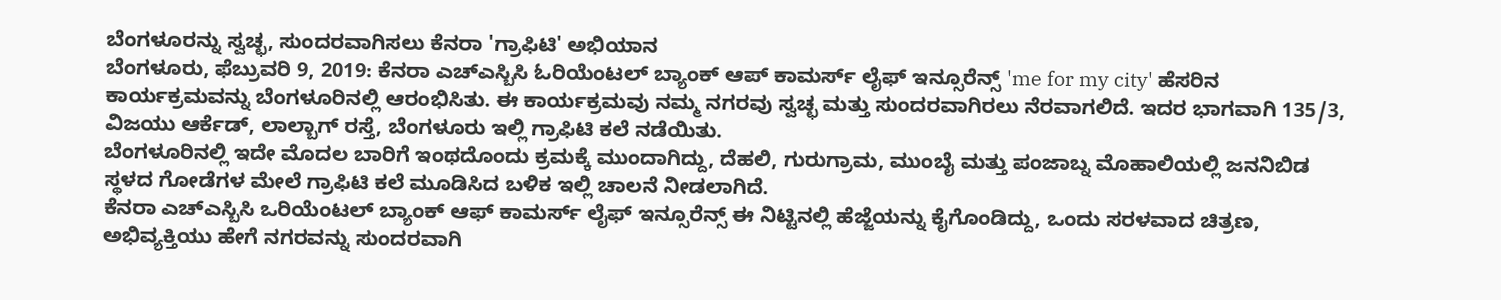ಬೆಂಗಳೂರನ್ನು ಸ್ವಚ್ಛ, ಸುಂದರವಾಗಿಸಲು ಕೆನರಾ 'ಗ್ರಾಫಿಟಿ' ಅಭಿಯಾನ
ಬೆಂಗಳೂರು, ಫೆಬ್ರುವರಿ 9, 2019: ಕೆನರಾ ಎಚ್ಎಸ್ಬಿಸಿ ಓರಿಯೆಂಟಲ್ ಬ್ಯಾಂಕ್ ಆಪ್ ಕಾಮರ್ಸ್ ಲೈಫ್ ಇನ್ಸೂರೆನ್ಸ್ 'me for my city' ಹೆಸರಿನ ಕಾರ್ಯಕ್ರಮವನ್ನು ಬೆಂಗಳೂರಿನಲ್ಲಿ ಆರಂಭಿಸಿತು. ಈ ಕಾರ್ಯಕ್ರಮವು ನಮ್ಮ ನಗರವು ಸ್ವಚ್ಛ ಮತ್ತು ಸುಂದರವಾಗಿರಲು ನೆರವಾಗಲಿದೆ. ಇದರ ಭಾಗವಾಗಿ 135/3, ವಿಜಯು ಆರ್ಕೆಡ್, ಲಾಲ್ಬಾಗ್ ರಸ್ತೆ, ಬೆಂಗಳೂರು ಇಲ್ಲಿ ಗ್ರಾಫಿಟಿ ಕಲೆ ನಡೆಯಿತು.
ಬೆಂಗಳೂರಿನಲ್ಲಿ ಇದೇ ಮೊದಲ ಬಾರಿಗೆ ಇಂಥದೊಂದು ಕ್ರಮಕ್ಕೆ ಮುಂದಾಗಿದ್ದು, ದೆಹಲಿ, ಗುರುಗ್ರಾಮ, ಮುಂಬೈ ಮತ್ತು ಪಂಜಾಬ್ನ ಮೊಹಾಲಿಯಲ್ಲಿ ಜನನಿಬಿಡ ಸ್ಥಳದ ಗೋಡೆಗಳ ಮೇಲೆ ಗ್ರಾಫಿಟಿ ಕಲೆ ಮೂಡಿಸಿದ ಬಳಿಕ ಇಲ್ಲಿ ಚಾಲನೆ ನೀಡಲಾಗಿದೆ.
ಕೆನರಾ ಎಚ್ಎಸ್ಬಿಸಿ ಒರಿಯೆಂಟಲ್ ಬ್ಯಾಂಕ್ ಆಫ್ ಕಾಮರ್ಸ್ ಲೈಫ್ ಇನ್ಸೂರೆನ್ಸ್ ಈ ನಿಟ್ಟಿನಲ್ಲಿ ಹೆಜ್ಜೆಯನ್ನು ಕೈಗೊಂಡಿದ್ದು, ಒಂದು ಸರಳವಾದ ಚಿತ್ರಣ, ಅಭಿವ್ಯಕ್ತಿಯು ಹೇಗೆ ನಗರವನ್ನು ಸುಂದರವಾಗಿ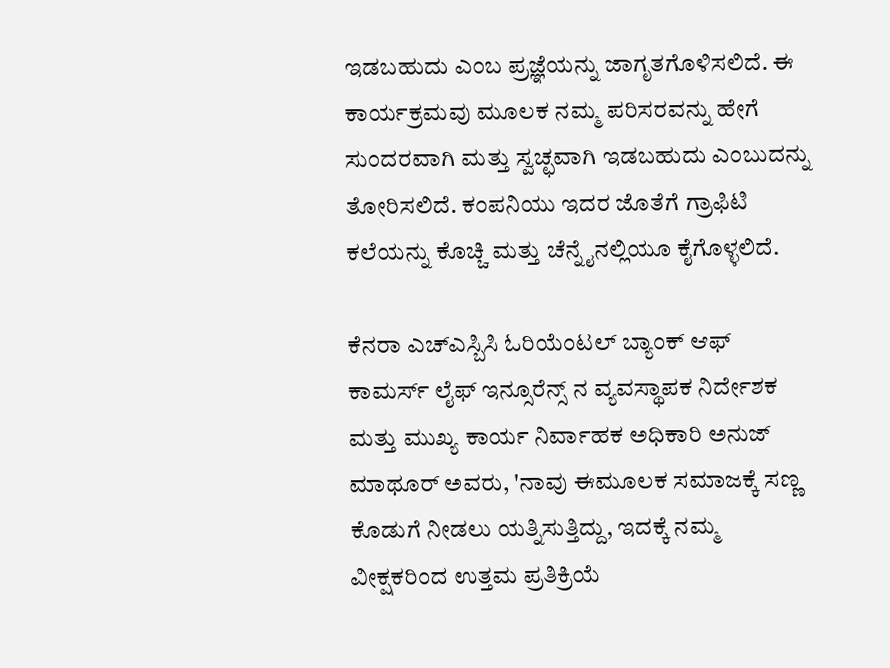ಇಡಬಹುದು ಎಂಬ ಪ್ರಜ್ಞೆಯನ್ನು ಜಾಗೃತಗೊಳಿಸಲಿದೆ. ಈ ಕಾರ್ಯಕ್ರಮವು ಮೂಲಕ ನಮ್ಮ ಪರಿಸರವನ್ನು ಹೇಗೆ ಸುಂದರವಾಗಿ ಮತ್ತು ಸ್ವಚ್ಛವಾಗಿ ಇಡಬಹುದು ಎಂಬುದನ್ನು ತೋರಿಸಲಿದೆ. ಕಂಪನಿಯು ಇದರ ಜೊತೆಗೆ ಗ್ರಾಫಿಟಿ ಕಲೆಯನ್ನು ಕೊಚ್ಚಿ ಮತ್ತು ಚೆನ್ನೈನಲ್ಲಿಯೂ ಕೈಗೊಳ್ಳಲಿದೆ.

ಕೆನರಾ ಎಚ್ಎಸ್ಬಿಸಿ ಓರಿಯೆಂಟಲ್ ಬ್ಯಾಂಕ್ ಆಫ್ ಕಾಮರ್ಸ್ ಲೈಫ್ ಇನ್ಸೂರೆನ್ಸ್ ನ ವ್ಯವಸ್ಥಾಪಕ ನಿರ್ದೇಶಕ ಮತ್ತು ಮುಖ್ಯ ಕಾರ್ಯ ನಿರ್ವಾಹಕ ಅಧಿಕಾರಿ ಅನುಜ್ ಮಾಥೂರ್ ಅವರು, 'ನಾವು ಈಮೂಲಕ ಸಮಾಜಕ್ಕೆ ಸಣ್ಣ ಕೊಡುಗೆ ನೀಡಲು ಯತ್ನಿಸುತ್ತಿದ್ದು, ಇದಕ್ಕೆ ನಮ್ಮ ವೀಕ್ಷಕರಿಂದ ಉತ್ತಮ ಪ್ರತಿಕ್ರಿಯೆ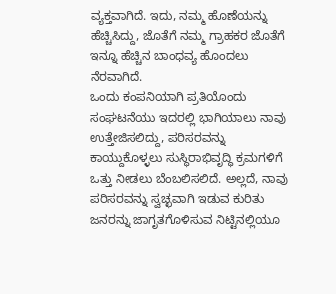ವ್ಯಕ್ತವಾಗಿದೆ. ಇದು, ನಮ್ಮ ಹೊಣೆಯನ್ನು ಹೆಚ್ಚಿಸಿದ್ದು, ಜೊತೆಗೆ ನಮ್ಮ ಗ್ರಾಹಕರ ಜೊತೆಗೆ ಇನ್ನೂ ಹೆಚ್ಚಿನ ಬಾಂಧವ್ಯ ಹೊಂದಲು ನೆರವಾಗಿದೆ.
ಒಂದು ಕಂಪನಿಯಾಗಿ ಪ್ರತಿಯೊಂದು ಸಂಘಟನೆಯು ಇದರಲ್ಲಿ ಭಾಗಿಯಾಲು ನಾವು ಉತ್ತೇಜಿಸಲಿದ್ದು, ಪರಿಸರವನ್ನು ಕಾಯ್ದುಕೊಳ್ಳಲು ಸುಸ್ಥಿರಾಭಿವೃದ್ಧಿ ಕ್ರಮಗಳಿಗೆ ಒತ್ತು ನೀಡಲು ಬೆಂಬಲಿಸಲಿದೆ. ಅಲ್ಲದೆ, ನಾವು ಪರಿಸರವನ್ನು ಸ್ವಚ್ಛವಾಗಿ ಇಡುವ ಕುರಿತು ಜನರನ್ನು ಜಾಗೃತಗೊಳಿಸುವ ನಿಟ್ಟಿನಲ್ಲಿಯೂ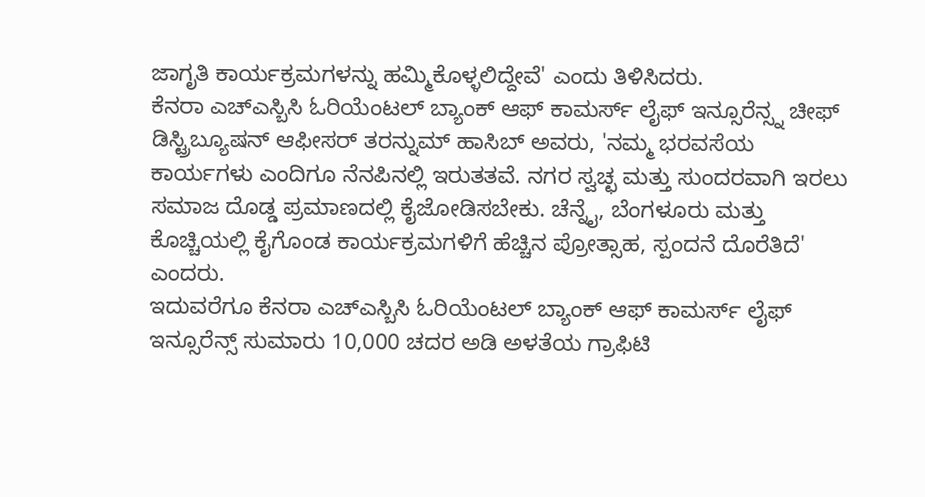ಜಾಗೃತಿ ಕಾರ್ಯಕ್ರಮಗಳನ್ನು ಹಮ್ಮಿಕೊಳ್ಳಲಿದ್ದೇವೆ' ಎಂದು ತಿಳಿಸಿದರು.
ಕೆನರಾ ಎಚ್ಎಸ್ಬಿಸಿ ಓರಿಯೆಂಟಲ್ ಬ್ಯಾಂಕ್ ಆಫ್ ಕಾಮರ್ಸ್ ಲೈಫ್ ಇನ್ಸೂರೆನ್ಸ್ನ ಚೀಫ್ ಡಿಸ್ಟ್ರಿಬ್ಯೂಷನ್ ಆಫೀಸರ್ ತರನ್ನುಮ್ ಹಾಸಿಬ್ ಅವರು, 'ನಮ್ಮ ಭರವಸೆಯ ಕಾರ್ಯಗಳು ಎಂದಿಗೂ ನೆನಪಿನಲ್ಲಿ ಇರುತತವೆ. ನಗರ ಸ್ವಚ್ಛ ಮತ್ತು ಸುಂದರವಾಗಿ ಇರಲು ಸಮಾಜ ದೊಡ್ಡ ಪ್ರಮಾಣದಲ್ಲಿ ಕೈಜೋಡಿಸಬೇಕು. ಚೆನ್ನೈ, ಬೆಂಗಳೂರು ಮತ್ತು ಕೊಚ್ಚಿಯಲ್ಲಿ ಕೈಗೊಂಡ ಕಾರ್ಯಕ್ರಮಗಳಿಗೆ ಹೆಚ್ಚಿನ ಪ್ರೋತ್ಸಾಹ, ಸ್ಪಂದನೆ ದೊರೆತಿದೆ' ಎಂದರು.
ಇದುವರೆಗೂ ಕೆನರಾ ಎಚ್ಎಸ್ಬಿಸಿ ಓರಿಯೆಂಟಲ್ ಬ್ಯಾಂಕ್ ಆಫ್ ಕಾಮರ್ಸ್ ಲೈಫ್ ಇನ್ಸೂರೆನ್ಸ್ ಸುಮಾರು 10,000 ಚದರ ಅಡಿ ಅಳತೆಯ ಗ್ರಾಫಿಟಿ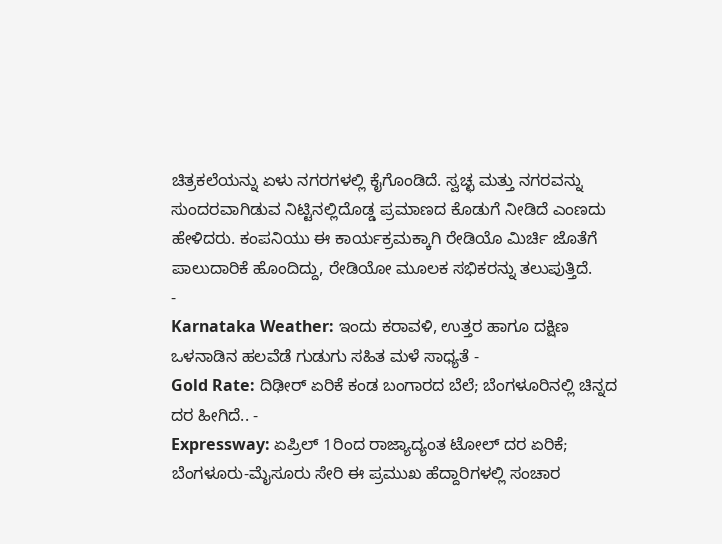ಚಿತ್ರಕಲೆಯನ್ನು ಏಳು ನಗರಗಳಲ್ಲಿ ಕೈಗೊಂಡಿದೆ. ಸ್ವಚ್ಛ ಮತ್ತು ನಗರವನ್ನು ಸುಂದರವಾಗಿಡುವ ನಿಟ್ಟಿನಲ್ಲಿದೊಡ್ಡ ಪ್ರಮಾಣದ ಕೊಡುಗೆ ನೀಡಿದೆ ಎಂಣದು ಹೇಳಿದರು. ಕಂಪನಿಯು ಈ ಕಾರ್ಯಕ್ರಮಕ್ಕಾಗಿ ರೇಡಿಯೊ ಮಿರ್ಚಿ ಜೊತೆಗೆ ಪಾಲುದಾರಿಕೆ ಹೊಂದಿದ್ದು, ರೇಡಿಯೋ ಮೂಲಕ ಸಭಿಕರನ್ನು ತಲುಪುತ್ತಿದೆ.
-
Karnataka Weather: ಇಂದು ಕರಾವಳಿ, ಉತ್ತರ ಹಾಗೂ ದಕ್ಷಿಣ ಒಳನಾಡಿನ ಹಲವೆಡೆ ಗುಡುಗು ಸಹಿತ ಮಳೆ ಸಾಧ್ಯತೆ -
Gold Rate: ದಿಢೀರ್ ಏರಿಕೆ ಕಂಡ ಬಂಗಾರದ ಬೆಲೆ; ಬೆಂಗಳೂರಿನಲ್ಲಿ ಚಿನ್ನದ ದರ ಹೀಗಿದೆ.. -
Expressway: ಏಪ್ರಿಲ್ 1ರಿಂದ ರಾಜ್ಯಾದ್ಯಂತ ಟೋಲ್ ದರ ಏರಿಕೆ; ಬೆಂಗಳೂರು-ಮೈಸೂರು ಸೇರಿ ಈ ಪ್ರಮುಖ ಹೆದ್ದಾರಿಗಳಲ್ಲಿ ಸಂಚಾರ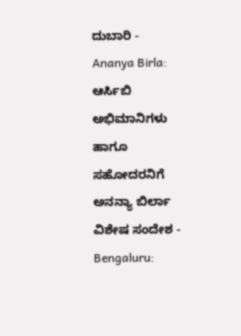ದುಬಾರಿ -
Ananya Birla: ಆರ್ಸಿಬಿ ಅಭಿಮಾನಿಗಳು ಹಾಗೂ ಸಹೋದರನಿಗೆ ಅನನ್ಯಾ ಬಿರ್ಲಾ ವಿಶೇಷ ಸಂದೇಶ -
Bengaluru: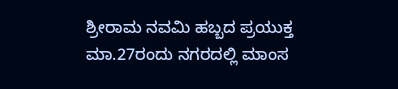ಶ್ರೀರಾಮ ನವಮಿ ಹಬ್ಬದ ಪ್ರಯುಕ್ತ ಮಾ.27ರಂದು ನಗರದಲ್ಲಿ ಮಾಂಸ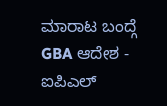ಮಾರಾಟ ಬಂದ್ಗೆ GBA ಆದೇಶ -
ಐಪಿಎಲ್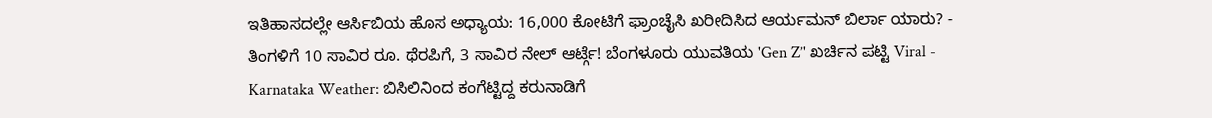ಇತಿಹಾಸದಲ್ಲೇ ಆರ್ಸಿಬಿಯ ಹೊಸ ಅಧ್ಯಾಯ: 16,000 ಕೋಟಿಗೆ ಫ್ರಾಂಚೈಸಿ ಖರೀದಿಸಿದ ಆರ್ಯಮನ್ ಬಿರ್ಲಾ ಯಾರು? -
ತಿಂಗಳಿಗೆ 10 ಸಾವಿರ ರೂ. ಥೆರಪಿಗೆ, 3 ಸಾವಿರ ನೇಲ್ ಆರ್ಟ್ಗೆ! ಬೆಂಗಳೂರು ಯುವತಿಯ 'Gen Z’' ಖರ್ಚಿನ ಪಟ್ಟಿ Viral -
Karnataka Weather: ಬಿಸಿಲಿನಿಂದ ಕಂಗೆಟ್ಟಿದ್ದ ಕರುನಾಡಿಗೆ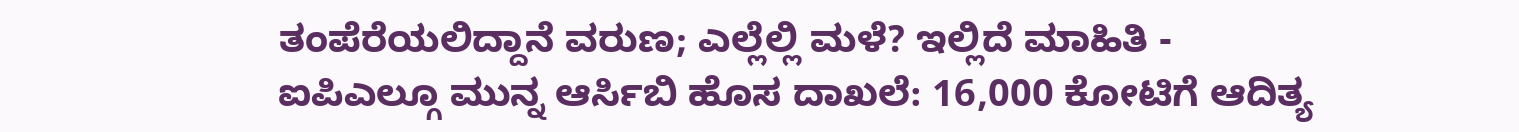ತಂಪೆರೆಯಲಿದ್ದಾನೆ ವರುಣ; ಎಲ್ಲೆಲ್ಲಿ ಮಳೆ? ಇಲ್ಲಿದೆ ಮಾಹಿತಿ -
ಐಪಿಎಲ್ಗೂ ಮುನ್ನ ಆರ್ಸಿಬಿ ಹೊಸ ದಾಖಲೆ: 16,000 ಕೋಟಿಗೆ ಆದಿತ್ಯ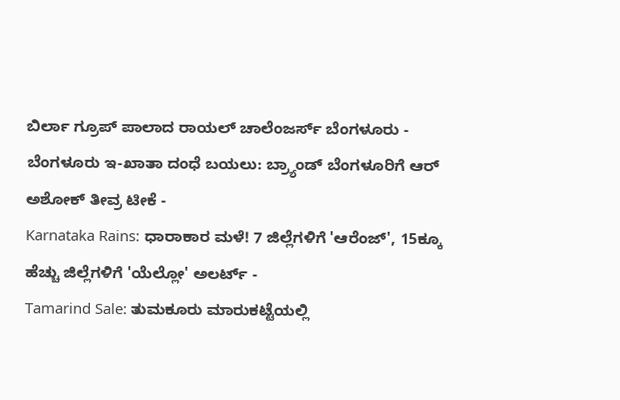ಬಿರ್ಲಾ ಗ್ರೂಪ್ ಪಾಲಾದ ರಾಯಲ್ ಚಾಲೆಂಜರ್ಸ್ ಬೆಂಗಳೂರು -
ಬೆಂಗಳೂರು ಇ-ಖಾತಾ ದಂಧೆ ಬಯಲು: ಬ್ರ್ಯಾಂಡ್ ಬೆಂಗಳೂರಿಗೆ ಆರ್ ಅಶೋಕ್ ತೀವ್ರ ಟೀಕೆ -
Karnataka Rains: ಧಾರಾಕಾರ ಮಳೆ! 7 ಜಿಲ್ಲೆಗಳಿಗೆ 'ಆರೆಂಜ್', 15ಕ್ಕೂ ಹೆಚ್ಚು ಜಿಲ್ಲೆಗಳಿಗೆ 'ಯೆಲ್ಲೋ' ಅಲರ್ಟ್ -
Tamarind Sale: ತುಮಕೂರು ಮಾರುಕಟ್ಟೆಯಲ್ಲಿ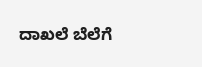ದಾಖಲೆ ಬೆಲೆಗೆ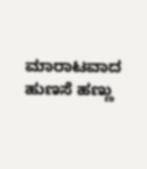ಮಾರಾಟವಾದ ಹುಣಸೆ ಹಣ್ಣು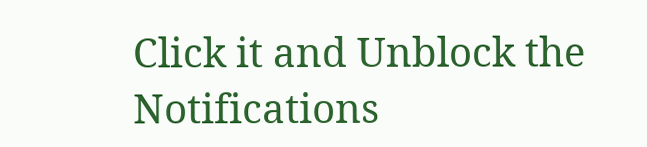Click it and Unblock the Notifications